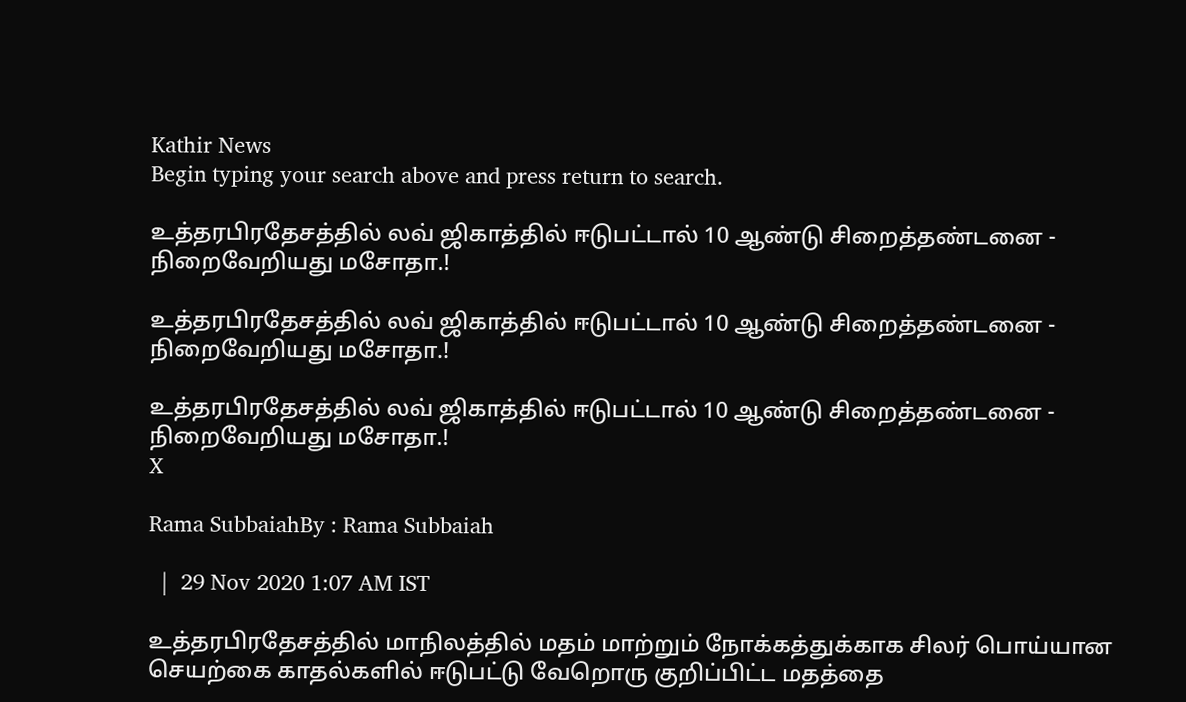Kathir News
Begin typing your search above and press return to search.

உத்தரபிரதேசத்தில் லவ் ஜிகாத்தில் ஈடுபட்டால் 10 ஆண்டு சிறைத்தண்டனை - நிறைவேறியது மசோதா.!

உத்தரபிரதேசத்தில் லவ் ஜிகாத்தில் ஈடுபட்டால் 10 ஆண்டு சிறைத்தண்டனை - நிறைவேறியது மசோதா.!

உத்தரபிரதேசத்தில் லவ் ஜிகாத்தில் ஈடுபட்டால் 10 ஆண்டு சிறைத்தண்டனை - நிறைவேறியது மசோதா.!
X

Rama SubbaiahBy : Rama Subbaiah

  |  29 Nov 2020 1:07 AM IST

உத்தரபிரதேசத்தில் மாநிலத்தில் மதம் மாற்றும் நோக்கத்துக்காக சிலர் பொய்யான செயற்கை காதல்களில் ஈடுபட்டு வேறொரு குறிப்பிட்ட மதத்தை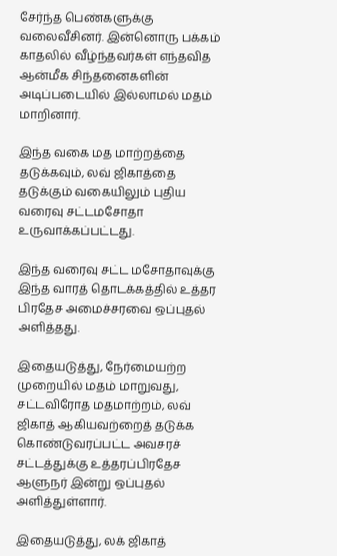சேர்ந்த பெண்களுக்கு வலைவீசினர். இன்னொரு பக்கம் காதலில் வீழ்ந்தவர்கள் எந்தவித ஆன்மீக சிந்தனைகளின் அடிப்படையில் இல்லாமல் மதம் மாறினார்.

இந்த வகை மத மாற்றத்தை தடுக்கவும், லவ் ஜிகாத்தை தடுக்கும் வகையிலும் புதிய வரைவு சட்டமசோதா உருவாக்கப்பட்டது.

இந்த வரைவு சட்ட மசோதாவுக்கு இந்த வாரத் தொடக்கத்தில் உத்தர பிரதேச அமைச்சரவை ஒப்புதல் அளித்தது.

இதையடுத்து, நேர்மையற்ற முறையில் மதம் மாறுவது, சட்டவிரோத மதமாற்றம், லவ் ஜிகாத் ஆகியவற்றைத் தடுக்க கொண்டுவரப்பட்ட அவசரச் சட்டத்துக்கு உத்தரப்பிரதேச ஆளுநர் இன்று ஒப்புதல் அளித்துள்ளார்.

இதையடுத்து, லக் ஜிகாத்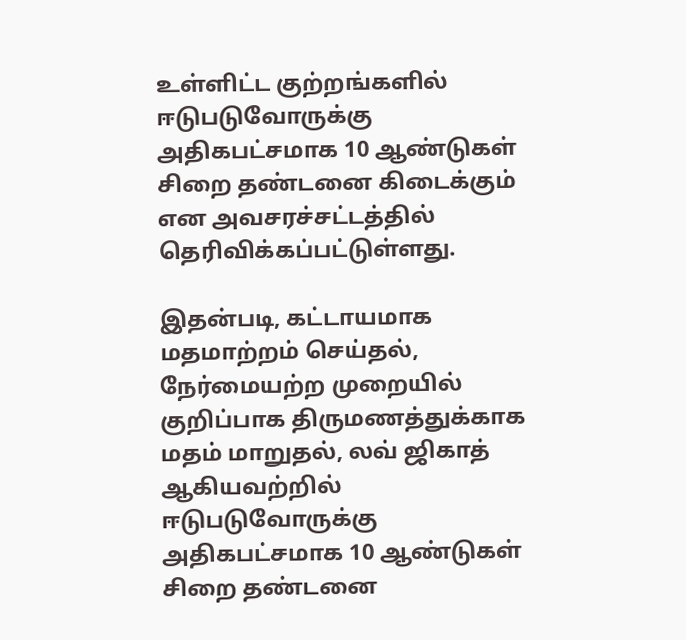உள்ளிட்ட குற்றங்களில் ஈடுபடுவோருக்கு அதிகபட்சமாக 10 ஆண்டுகள் சிறை தண்டனை கிடைக்கும் என அவசரச்சட்டத்தில் தெரிவிக்கப்பட்டுள்ளது.

இதன்படி, கட்டாயமாக மதமாற்றம் செய்தல், நேர்மையற்ற முறையில் குறிப்பாக திருமணத்துக்காக மதம் மாறுதல், லவ் ஜிகாத் ஆகியவற்றில் ஈடுபடுவோருக்கு அதிகபட்சமாக 10 ஆண்டுகள் சிறை தண்டனை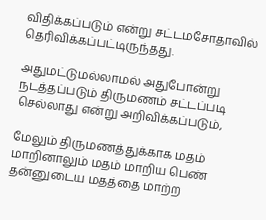விதிக்கப்படும் என்று சட்டமசோதாவில் தெரிவிக்கப்பட்டிருந்தது.

அதுமட்டுமல்லாமல் அதுபோன்று நடத்தப்படும் திருமணம் சட்டப்படி செல்லாது என்று அறிவிக்கப்படும்,

மேலும் திருமணத்துக்காக மதம் மாறினாலும் மதம் மாறிய பெண் தன்னுடைய மதத்தை மாற்ற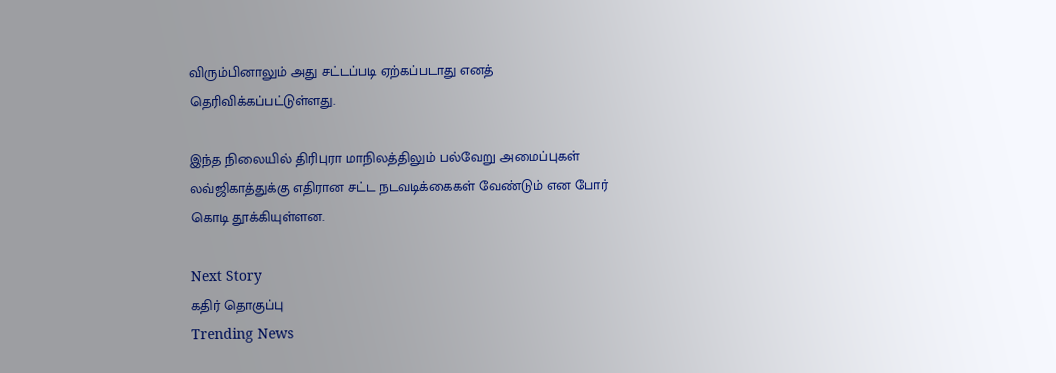விரும்பினாலும் அது சட்டப்படி ஏற்கப்படாது எனத் தெரிவிக்கப்பட்டுள்ளது.

இந்த நிலையில் திரிபுரா மாநிலத்திலும் பல்வேறு அமைப்புகள் லவ்ஜிகாத்துக்கு எதிரான சட்ட நடவடிக்கைகள் வேண்டும் என போர் கொடி தூக்கியுள்ளன.

Next Story
கதிர் தொகுப்பு
Trending News